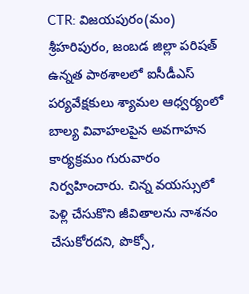CTR: విజయపురం(మం) శ్రీహరిపురం, జంబడ జిల్లా పరిషత్ ఉన్నత పాఠశాలలో ఐసీడీఎస్ పర్యవేక్షకులు శ్యామల ఆధ్వర్యంలో బాల్య వివాహలపైన అవగాహన కార్యక్రమం గురువారం నిర్వహించారు. చిన్న వయస్సులో పెళ్లి చేసుకొని జీవితాలను నాశనం చేసుకోరదని, పొక్సో,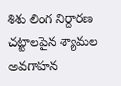శిశు లింగ నిర్దారణ చట్టాలపైన శ్యామల అవగాహన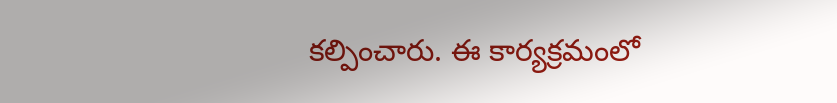కల్పించారు. ఈ కార్యక్రమంలో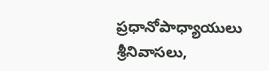ప్రధానోపాధ్యాయులు శ్రీనివాసలు,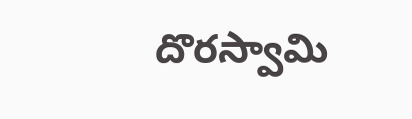దొరస్వామి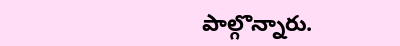పాల్గొన్నారు.